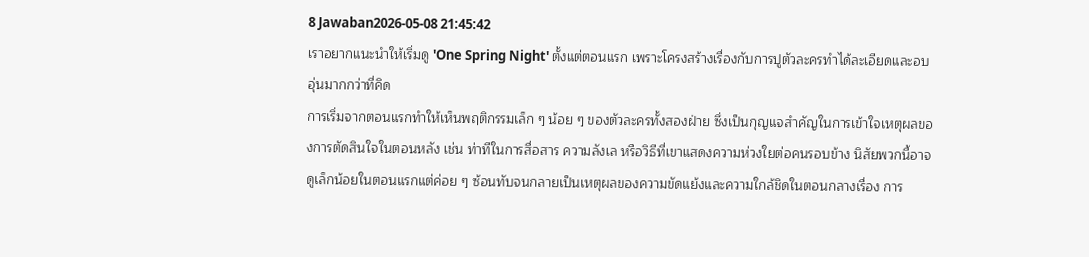8 Jawaban2026-05-08 21:45:42
เราอยากแนะนำให้เริ่มดู 'One Spring Night' ตั้งแต่ตอนแรก เพราะโครงสร้างเรื่องกับการปูตัวละครทำได้ละเอียดและอบอุ่นมากกว่าที่คิด
การเริ่มจากตอนแรกทำให้เห็นพฤติกรรมเล็ก ๆ น้อย ๆ ของตัวละครทั้งสองฝ่าย ซึ่งเป็นกุญแจสำคัญในการเข้าใจเหตุผลของการตัดสินใจในตอนหลัง เช่น ท่าทีในการสื่อสาร ความลังเล หรือวิธีที่เขาแสดงความห่วงใยต่อคนรอบข้าง นิสัยพวกนี้อาจดูเล็กน้อยในตอนแรกแต่ค่อย ๆ ซ้อนทับจนกลายเป็นเหตุผลของความขัดแย้งและความใกล้ชิดในตอนกลางเรื่อง การ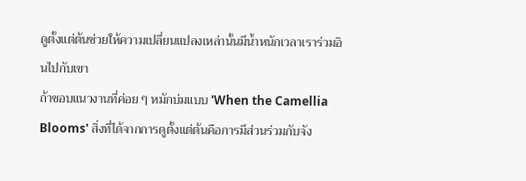ดูตั้งแต่ต้นช่วยให้ความเปลี่ยนแปลงเหล่านั้นมีน้ำหนักเวลาเราร่วมอินไปกับเขา
ถ้าชอบแนวงานที่ค่อย ๆ หมักบ่มแบบ 'When the Camellia Blooms' สิ่งที่ได้จากการดูตั้งแต่ต้นคือการมีส่วนร่วมกับจัง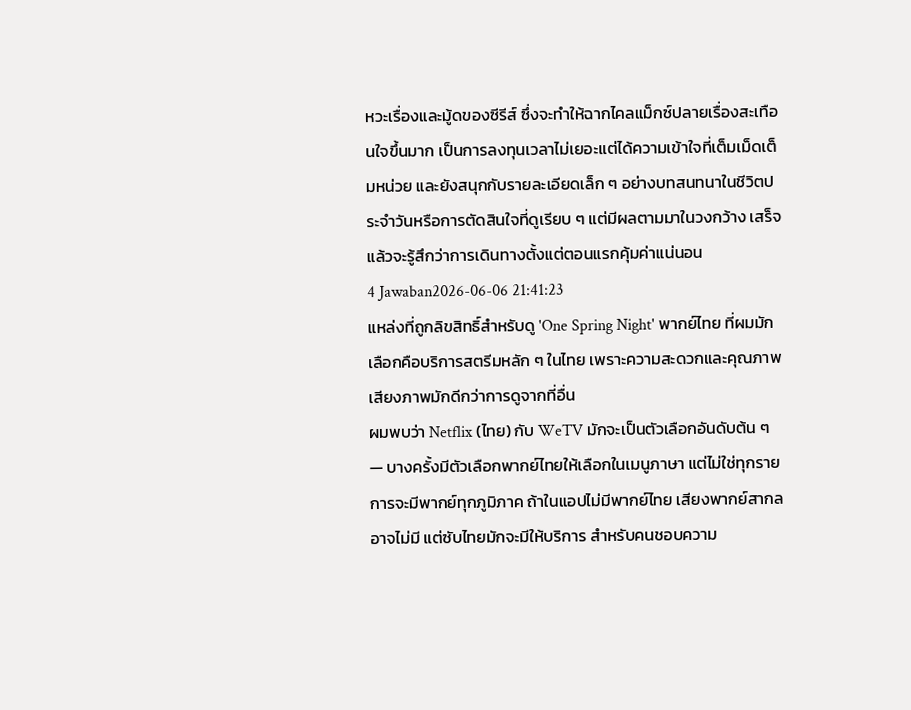หวะเรื่องและมู้ดของซีรีส์ ซึ่งจะทำให้ฉากไคลแม็กซ์ปลายเรื่องสะเทือนใจขึ้นมาก เป็นการลงทุนเวลาไม่เยอะแต่ได้ความเข้าใจที่เต็มเม็ดเต็มหน่วย และยังสนุกกับรายละเอียดเล็ก ๆ อย่างบทสนทนาในชีวิตประจำวันหรือการตัดสินใจที่ดูเรียบ ๆ แต่มีผลตามมาในวงกว้าง เสร็จแล้วจะรู้สึกว่าการเดินทางตั้งแต่ตอนแรกคุ้มค่าแน่นอน
4 Jawaban2026-06-06 21:41:23
แหล่งที่ถูกลิขสิทธิ์สำหรับดู 'One Spring Night' พากย์ไทย ที่ผมมักเลือกคือบริการสตรีมหลัก ๆ ในไทย เพราะความสะดวกและคุณภาพเสียงภาพมักดีกว่าการดูจากที่อื่น
ผมพบว่า Netflix (ไทย) กับ WeTV มักจะเป็นตัวเลือกอันดับต้น ๆ — บางครั้งมีตัวเลือกพากย์ไทยให้เลือกในเมนูภาษา แต่ไม่ใช่ทุกรายการจะมีพากย์ทุกภูมิภาค ถ้าในแอปไม่มีพากย์ไทย เสียงพากย์สากลอาจไม่มี แต่ซับไทยมักจะมีให้บริการ สำหรับคนชอบความ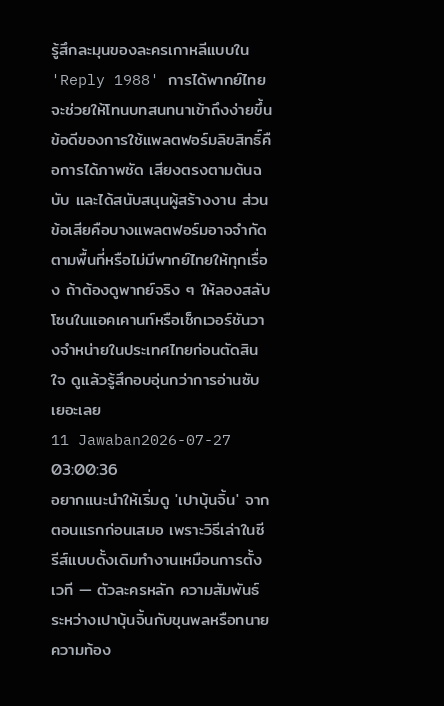รู้สึกละมุนของละครเกาหลีแบบใน 'Reply 1988' การได้พากย์ไทยจะช่วยให้โทนบทสนทนาเข้าถึงง่ายขึ้น
ข้อดีของการใช้แพลตฟอร์มลิขสิทธิ์คือการได้ภาพชัด เสียงตรงตามต้นฉบับ และได้สนับสนุนผู้สร้างงาน ส่วนข้อเสียคือบางแพลตฟอร์มอาจจำกัดตามพื้นที่หรือไม่มีพากย์ไทยให้ทุกเรื่อง ถ้าต้องดูพากย์จริง ๆ ให้ลองสลับโซนในแอคเคานท์หรือเช็กเวอร์ชันวางจำหน่ายในประเทศไทยก่อนตัดสินใจ ดูแล้วรู้สึกอบอุ่นกว่าการอ่านซับเยอะเลย
11 Jawaban2026-07-27 03:00:36
อยากแนะนำให้เริ่มดู 'เปาบุ้นจิ้น' จากตอนแรกก่อนเสมอ เพราะวิธีเล่าในซีรีส์แบบดั้งเดิมทำงานเหมือนการตั้งเวที — ตัวละครหลัก ความสัมพันธ์ระหว่างเปาบุ้นจิ้นกับขุนพลหรือทนายความท้อง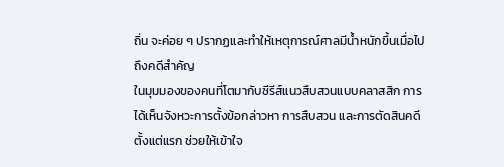ถิ่น จะค่อย ๆ ปรากฏและทำให้เหตุการณ์ศาลมีน้ำหนักขึ้นเมื่อไปถึงคดีสำคัญ
ในมุมมองของคนที่โตมากับซีรีส์แนวสืบสวนแบบคลาสสิก การได้เห็นจังหวะการตั้งข้อกล่าวหา การสืบสวน และการตัดสินคดีตั้งแต่แรก ช่วยให้เข้าใจ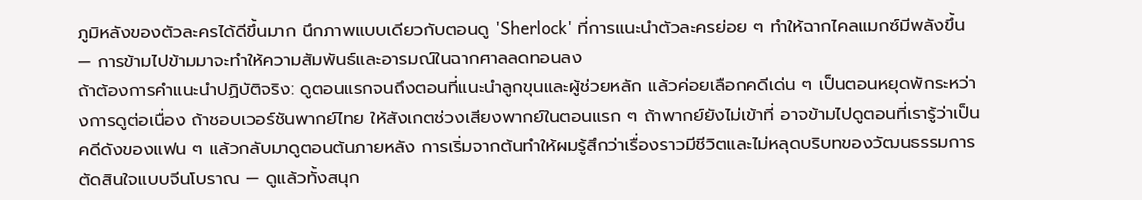ภูมิหลังของตัวละครได้ดีขึ้นมาก นึกภาพแบบเดียวกับตอนดู 'Sherlock' ที่การแนะนำตัวละครย่อย ๆ ทำให้ฉากไคลแมกซ์มีพลังขึ้น — การข้ามไปข้ามมาจะทำให้ความสัมพันธ์และอารมณ์ในฉากศาลลดทอนลง
ถ้าต้องการคำแนะนำปฏิบัติจริง: ดูตอนแรกจนถึงตอนที่แนะนำลูกขุนและผู้ช่วยหลัก แล้วค่อยเลือกคดีเด่น ๆ เป็นตอนหยุดพักระหว่างการดูต่อเนื่อง ถ้าชอบเวอร์ชันพากย์ไทย ให้สังเกตช่วงเสียงพากย์ในตอนแรก ๆ ถ้าพากย์ยังไม่เข้าที่ อาจข้ามไปดูตอนที่เรารู้ว่าเป็นคดีดังของแฟน ๆ แล้วกลับมาดูตอนต้นภายหลัง การเริ่มจากต้นทำให้ผมรู้สึกว่าเรื่องราวมีชีวิตและไม่หลุดบริบทของวัฒนธรรมการตัดสินใจแบบจีนโบราณ — ดูแล้วทั้งสนุก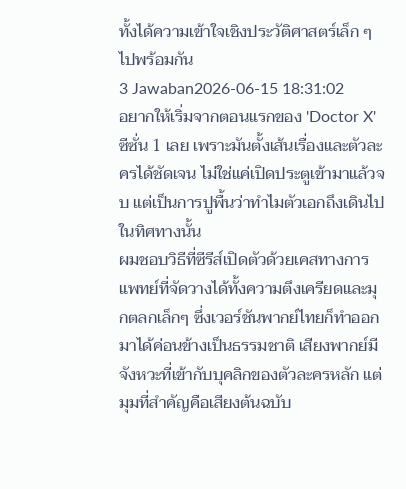ทั้งได้ความเข้าใจเชิงประวัติศาสตร์เล็ก ๆ ไปพร้อมกัน
3 Jawaban2026-06-15 18:31:02
อยากให้เริ่มจากตอนแรกของ 'Doctor X' ซีซั่น 1 เลย เพราะมันตั้งเส้นเรื่องและตัวละครได้ชัดเจน ไม่ใช่แค่เปิดประตูเข้ามาแล้วจบ แต่เป็นการปูพื้นว่าทำไมตัวเอกถึงเดินไปในทิศทางนั้น
ผมชอบวิธีที่ซีรีส์เปิดตัวด้วยเคสทางการแพทย์ที่จัดวางได้ทั้งความตึงเครียดและมุกตลกเล็กๆ ซึ่งเวอร์ชันพากย์ไทยก็ทำออกมาได้ค่อนข้างเป็นธรรมชาติ เสียงพากย์มีจังหวะที่เข้ากับบุคลิกของตัวละครหลัก แต่มุมที่สำคัญคือเสียงต้นฉบับ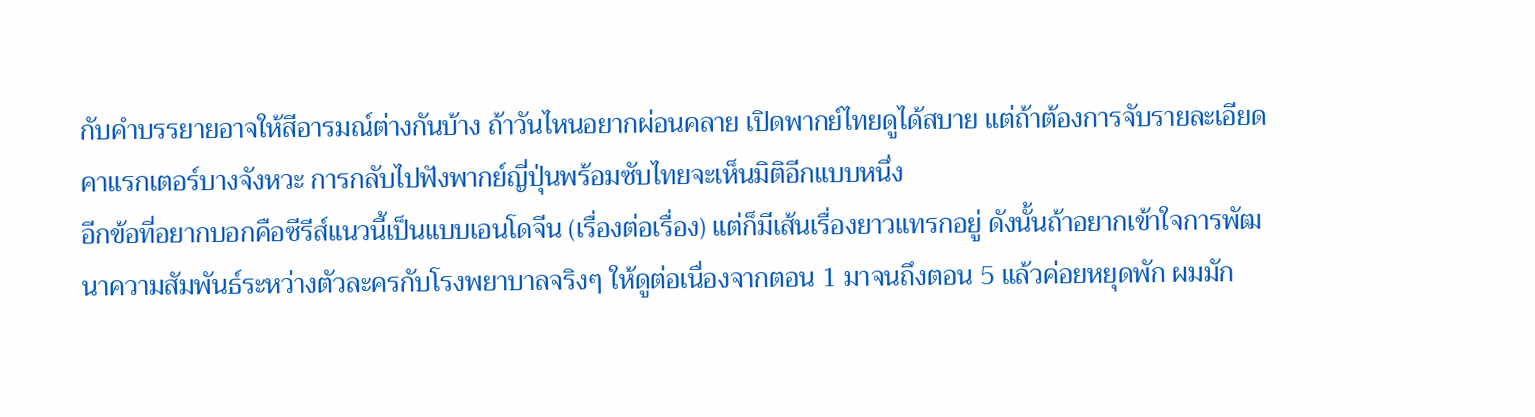กับคำบรรยายอาจให้สีอารมณ์ต่างกันบ้าง ถ้าวันไหนอยากผ่อนคลาย เปิดพากย์ไทยดูได้สบาย แต่ถ้าต้องการจับรายละเอียดคาแรกเตอร์บางจังหวะ การกลับไปฟังพากย์ญี่ปุ่นพร้อมซับไทยจะเห็นมิติอีกแบบหนึ่ง
อีกข้อที่อยากบอกคือซีรีส์แนวนี้เป็นแบบเอนโดจีน (เรื่องต่อเรื่อง) แต่ก็มีเส้นเรื่องยาวแทรกอยู่ ดังนั้นถ้าอยากเข้าใจการพัฒนาความสัมพันธ์ระหว่างตัวละครกับโรงพยาบาลจริงๆ ให้ดูต่อเนื่องจากตอน 1 มาจนถึงตอน 5 แล้วค่อยหยุดพัก ผมมัก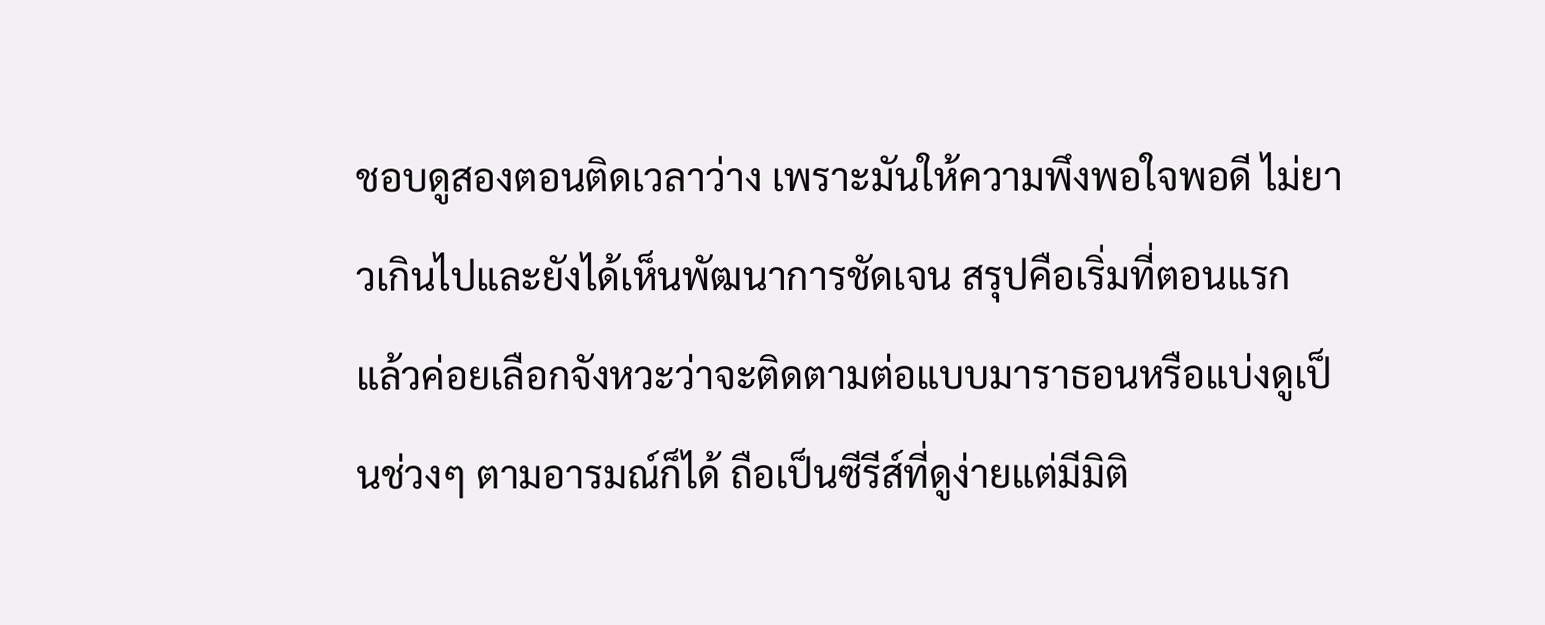ชอบดูสองตอนติดเวลาว่าง เพราะมันให้ความพึงพอใจพอดี ไม่ยาวเกินไปและยังได้เห็นพัฒนาการชัดเจน สรุปคือเริ่มที่ตอนแรก แล้วค่อยเลือกจังหวะว่าจะติดตามต่อแบบมาราธอนหรือแบ่งดูเป็นช่วงๆ ตามอารมณ์ก็ได้ ถือเป็นซีรีส์ที่ดูง่ายแต่มีมิติ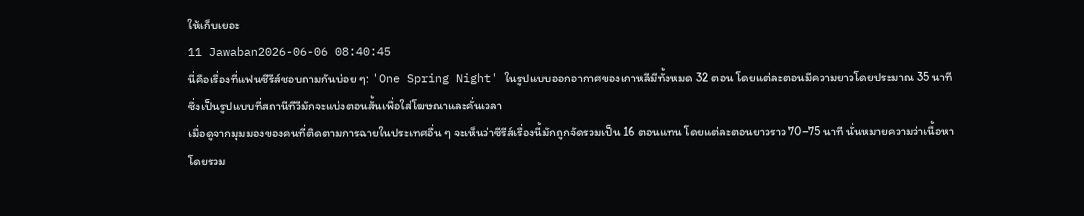ให้เก็บเยอะ
11 Jawaban2026-06-06 08:40:45
นี่คือเรื่องที่แฟนซีรีส์ชอบถามกันบ่อย ๆ: 'One Spring Night' ในรูปแบบออกอากาศของเกาหลีมีทั้งหมด 32 ตอน โดยแต่ละตอนมีความยาวโดยประมาณ 35 นาที ซึ่งเป็นรูปแบบที่สถานีทีวีมักจะแบ่งตอนสั้นเพื่อใส่โฆษณาและคั่นเวลา
เมื่อดูจากมุมมองของคนที่ติดตามการฉายในประเทศอื่น ๆ จะเห็นว่าซีรีส์เรื่องนี้มักถูกจัดรวมเป็น 16 ตอนแทน โดยแต่ละตอนยาวราว 70–75 นาที นั่นหมายความว่าเนื้อหาโดยรวม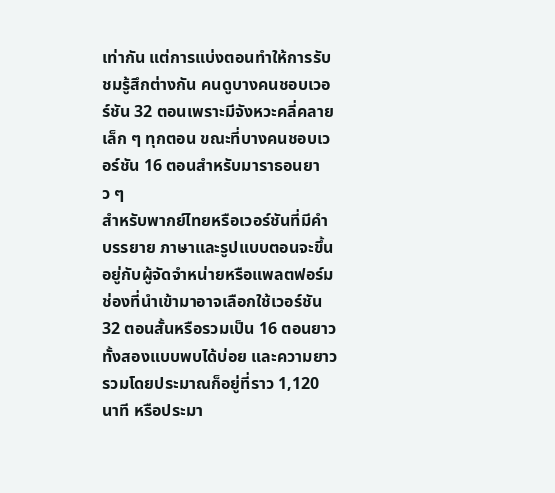เท่ากัน แต่การแบ่งตอนทำให้การรับชมรู้สึกต่างกัน คนดูบางคนชอบเวอร์ชัน 32 ตอนเพราะมีจังหวะคลี่คลายเล็ก ๆ ทุกตอน ขณะที่บางคนชอบเวอร์ชัน 16 ตอนสำหรับมาราธอนยาว ๆ
สำหรับพากย์ไทยหรือเวอร์ชันที่มีคำบรรยาย ภาษาและรูปแบบตอนจะขึ้นอยู่กับผู้จัดจำหน่ายหรือแพลตฟอร์ม ช่องที่นำเข้ามาอาจเลือกใช้เวอร์ชัน 32 ตอนสั้นหรือรวมเป็น 16 ตอนยาว ทั้งสองแบบพบได้บ่อย และความยาวรวมโดยประมาณก็อยู่ที่ราว 1,120 นาที หรือประมา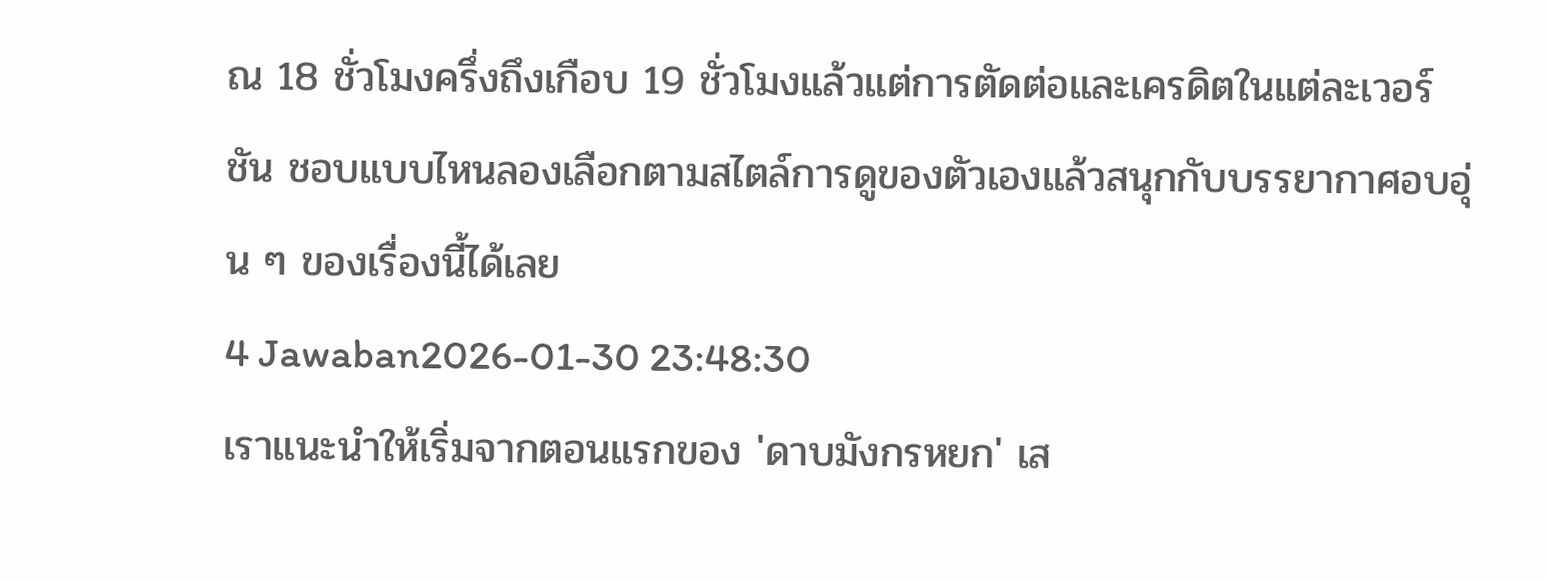ณ 18 ชั่วโมงครึ่งถึงเกือบ 19 ชั่วโมงแล้วแต่การตัดต่อและเครดิตในแต่ละเวอร์ชัน ชอบแบบไหนลองเลือกตามสไตล์การดูของตัวเองแล้วสนุกกับบรรยากาศอบอุ่น ๆ ของเรื่องนี้ได้เลย
4 Jawaban2026-01-30 23:48:30
เราแนะนำให้เริ่มจากตอนแรกของ 'ดาบมังกรหยก' เส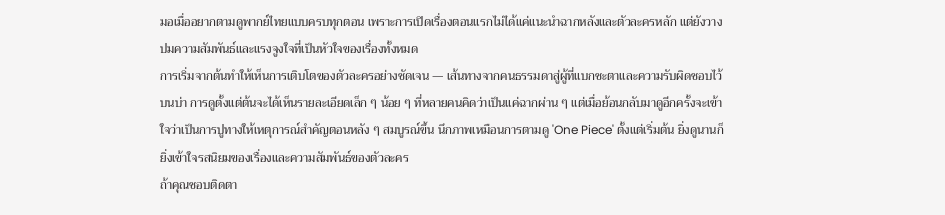มอเมื่ออยากตามดูพากย์ไทยแบบครบทุกตอน เพราะการเปิดเรื่องตอนแรกไม่ได้แค่แนะนำฉากหลังและตัวละครหลัก แต่ยังวางปมความสัมพันธ์และแรงจูงใจที่เป็นหัวใจของเรื่องทั้งหมด
การเริ่มจากต้นทำให้เห็นการเติบโตของตัวละครอย่างชัดเจน — เส้นทางจากคนธรรมดาสู่ผู้ที่แบกชะตาและความรับผิดชอบไว้บนบ่า การดูตั้งแต่ต้นจะได้เห็นรายละเอียดเล็ก ๆ น้อย ๆ ที่หลายคนคิดว่าเป็นแค่ฉากผ่าน ๆ แต่เมื่อย้อนกลับมาดูอีกครั้งจะเข้าใจว่าเป็นการปูทางให้เหตุการณ์สำคัญตอนหลัง ๆ สมบูรณ์ขึ้น นึกภาพเหมือนการตามดู 'One Piece' ตั้งแต่เริ่มต้น ยิ่งดูนานก็ยิ่งเข้าใจรสนิยมของเรื่องและความสัมพันธ์ของตัวละคร
ถ้าคุณชอบติดตา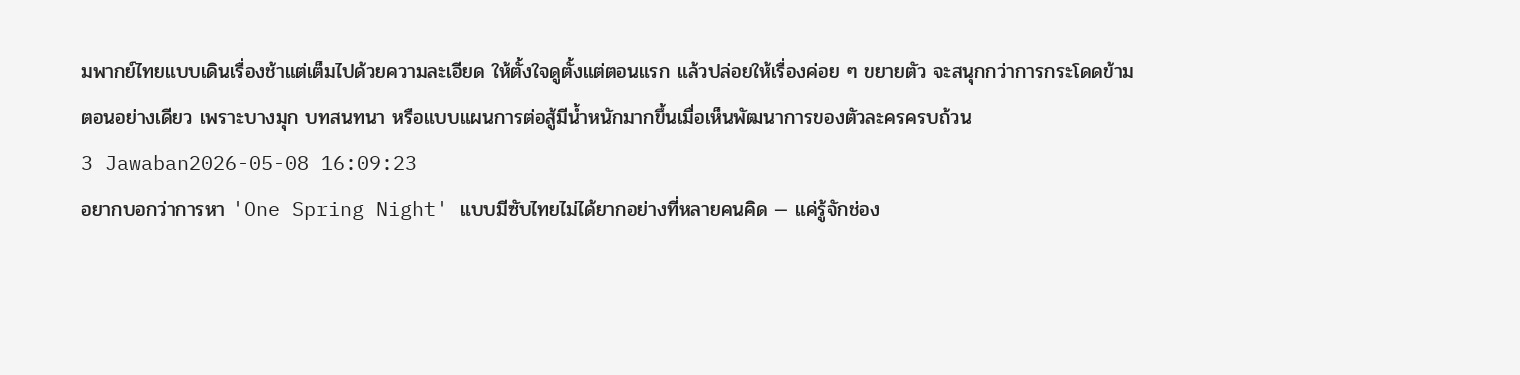มพากย์ไทยแบบเดินเรื่องช้าแต่เต็มไปด้วยความละเอียด ให้ตั้งใจดูตั้งแต่ตอนแรก แล้วปล่อยให้เรื่องค่อย ๆ ขยายตัว จะสนุกกว่าการกระโดดข้ามตอนอย่างเดียว เพราะบางมุก บทสนทนา หรือแบบแผนการต่อสู้มีน้ำหนักมากขึ้นเมื่อเห็นพัฒนาการของตัวละครครบถ้วน
3 Jawaban2026-05-08 16:09:23
อยากบอกว่าการหา 'One Spring Night' แบบมีซับไทยไม่ได้ยากอย่างที่หลายคนคิด — แค่รู้จักช่อง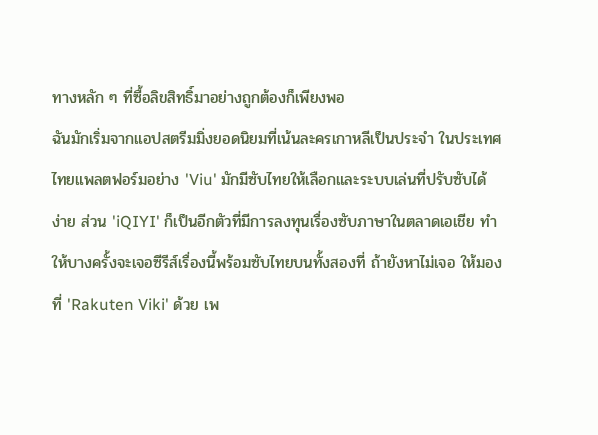ทางหลัก ๆ ที่ซื้อลิขสิทธิ์มาอย่างถูกต้องก็เพียงพอ
ฉันมักเริ่มจากแอปสตรีมมิ่งยอดนิยมที่เน้นละครเกาหลีเป็นประจำ ในประเทศไทยแพลตฟอร์มอย่าง 'Viu' มักมีซับไทยให้เลือกและระบบเล่นที่ปรับซับได้ง่าย ส่วน 'iQIYI' ก็เป็นอีกตัวที่มีการลงทุนเรื่องซับภาษาในตลาดเอเชีย ทำให้บางครั้งจะเจอซีรีส์เรื่องนี้พร้อมซับไทยบนทั้งสองที่ ถ้ายังหาไม่เจอ ให้มองที่ 'Rakuten Viki' ด้วย เพ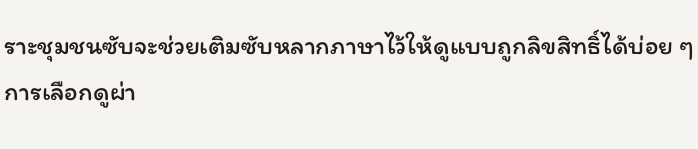ราะชุมชนซับจะช่วยเติมซับหลากภาษาไว้ให้ดูแบบถูกลิขสิทธิ์ได้บ่อย ๆ
การเลือกดูผ่า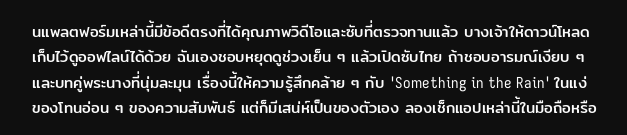นแพลตฟอร์มเหล่านี้มีข้อดีตรงที่ได้คุณภาพวิดีโอและซับที่ตรวจทานแล้ว บางเจ้าให้ดาวน์โหลดเก็บไว้ดูออฟไลน์ได้ด้วย ฉันเองชอบหยุดดูช่วงเย็น ๆ แล้วเปิดซับไทย ถ้าชอบอารมณ์เงียบ ๆ และบทคู่พระนางที่นุ่มละมุน เรื่องนี้ให้ความรู้สึกคล้าย ๆ กับ 'Something in the Rain' ในแง่ของโทนอ่อน ๆ ของความสัมพันธ์ แต่ก็มีเสน่ห์เป็นของตัวเอง ลองเช็กแอปเหล่านี้ในมือถือหรือ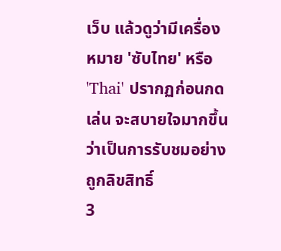เว็บ แล้วดูว่ามีเครื่องหมาย 'ซับไทย' หรือ 'Thai' ปรากฏก่อนกดเล่น จะสบายใจมากขึ้นว่าเป็นการรับชมอย่างถูกลิขสิทธิ์
3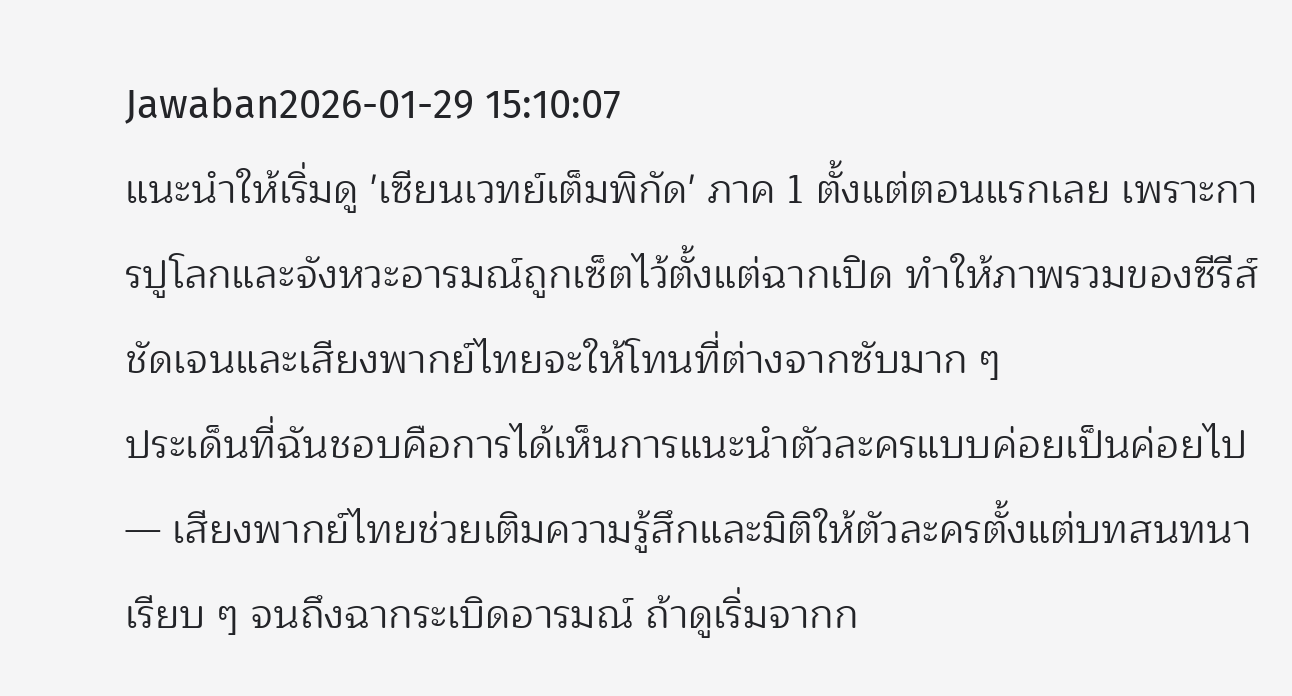Jawaban2026-01-29 15:10:07
แนะนำให้เริ่มดู 'เซียนเวทย์เต็มพิกัด' ภาค 1 ตั้งแต่ตอนแรกเลย เพราะการปูโลกและจังหวะอารมณ์ถูกเซ็ตไว้ตั้งแต่ฉากเปิด ทำให้ภาพรวมของซีรีส์ชัดเจนและเสียงพากย์ไทยจะให้โทนที่ต่างจากซับมาก ๆ
ประเด็นที่ฉันชอบคือการได้เห็นการแนะนำตัวละครแบบค่อยเป็นค่อยไป — เสียงพากย์ไทยช่วยเติมความรู้สึกและมิติให้ตัวละครตั้งแต่บทสนทนาเรียบ ๆ จนถึงฉากระเบิดอารมณ์ ถ้าดูเริ่มจากก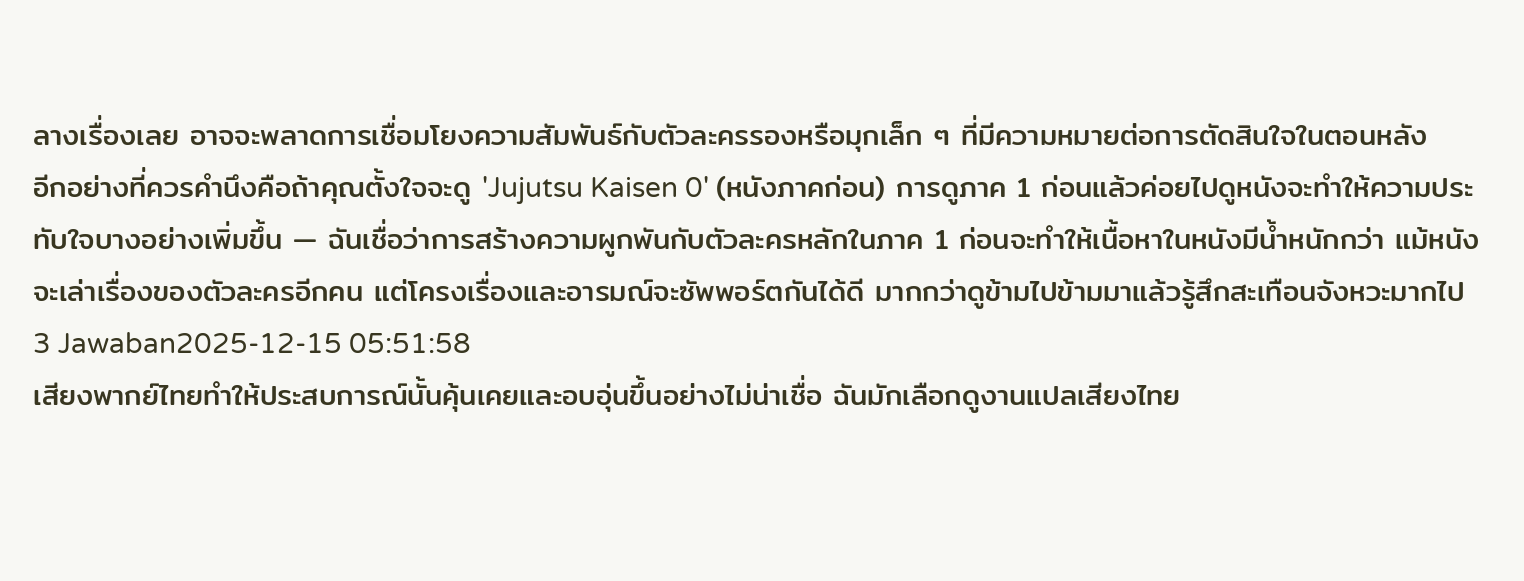ลางเรื่องเลย อาจจะพลาดการเชื่อมโยงความสัมพันธ์กับตัวละครรองหรือมุกเล็ก ๆ ที่มีความหมายต่อการตัดสินใจในตอนหลัง
อีกอย่างที่ควรคำนึงคือถ้าคุณตั้งใจจะดู 'Jujutsu Kaisen 0' (หนังภาคก่อน) การดูภาค 1 ก่อนแล้วค่อยไปดูหนังจะทำให้ความประทับใจบางอย่างเพิ่มขึ้น — ฉันเชื่อว่าการสร้างความผูกพันกับตัวละครหลักในภาค 1 ก่อนจะทำให้เนื้อหาในหนังมีน้ำหนักกว่า แม้หนังจะเล่าเรื่องของตัวละครอีกคน แต่โครงเรื่องและอารมณ์จะซัพพอร์ตกันได้ดี มากกว่าดูข้ามไปข้ามมาแล้วรู้สึกสะเทือนจังหวะมากไป
3 Jawaban2025-12-15 05:51:58
เสียงพากย์ไทยทำให้ประสบการณ์นั้นคุ้นเคยและอบอุ่นขึ้นอย่างไม่น่าเชื่อ ฉันมักเลือกดูงานแปลเสียงไทย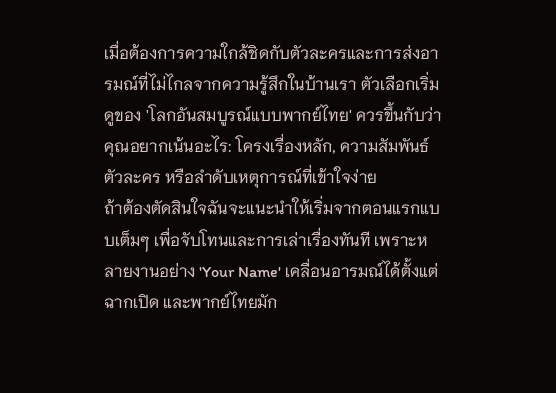เมื่อต้องการความใกล้ชิดกับตัวละครและการส่งอารมณ์ที่ไม่ไกลจากความรู้สึกในบ้านเรา ตัวเลือกเริ่มดูของ 'โลกอันสมบูรณ์แบบพากย์ไทย' ควรขึ้นกับว่าคุณอยากเน้นอะไร: โครงเรื่องหลัก, ความสัมพันธ์ตัวละคร หรือลำดับเหตุการณ์ที่เข้าใจง่าย
ถ้าต้องตัดสินใจฉันจะแนะนำให้เริ่มจากตอนแรกแบบเต็มๆ เพื่อจับโทนและการเล่าเรื่องทันที เพราะหลายงานอย่าง 'Your Name' เคลื่อนอารมณ์ได้ตั้งแต่ฉากเปิด และพากย์ไทยมัก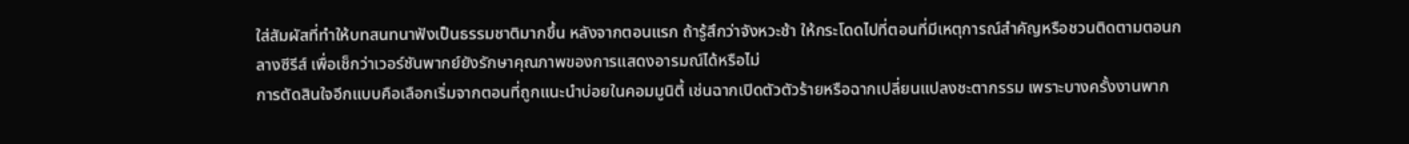ใส่สัมผัสที่ทำให้บทสนทนาฟังเป็นธรรมชาติมากขึ้น หลังจากตอนแรก ถ้ารู้สึกว่าจังหวะช้า ให้กระโดดไปที่ตอนที่มีเหตุการณ์สำคัญหรือชวนติดตามตอนกลางซีรีส์ เพื่อเช็กว่าเวอร์ชันพากย์ยังรักษาคุณภาพของการแสดงอารมณ์ได้หรือไม่
การตัดสินใจอีกแบบคือเลือกเริ่มจากตอนที่ถูกแนะนำบ่อยในคอมมูนิตี้ เช่นฉากเปิดตัวตัวร้ายหรือฉากเปลี่ยนแปลงชะตากรรม เพราะบางครั้งงานพาก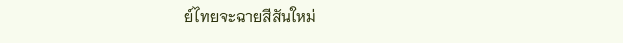ย์ไทยจะฉายสีสันใหม่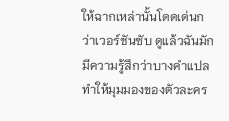ให้ฉากเหล่านั้นโดดเด่นกว่าเวอร์ชันซับ ดูแล้วฉันมักมีความรู้สึกว่าบางคำแปลทำให้มุมมองของตัวละคร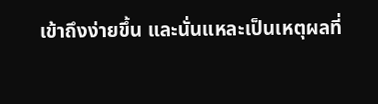เข้าถึงง่ายขึ้น และนั่นแหละเป็นเหตุผลที่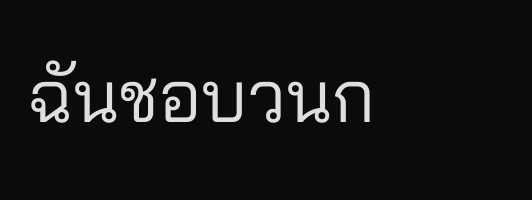ฉันชอบวนก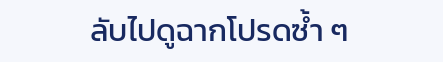ลับไปดูฉากโปรดซ้ำ ๆ